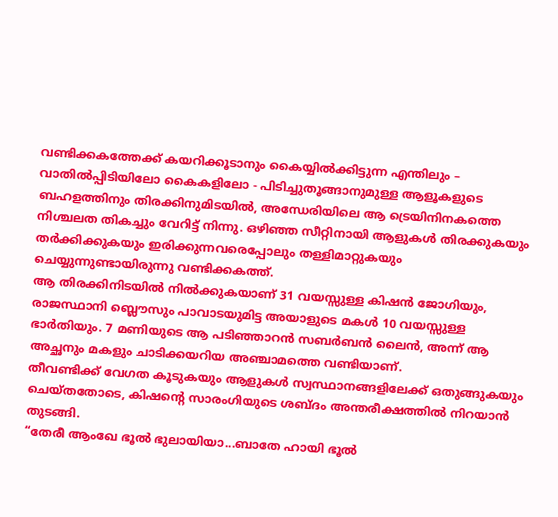വണ്ടിക്കകത്തേക്ക് കയറിക്കൂടാനും കൈയ്യിൽക്കിട്ടുന്ന എന്തിലും – വാതിൽപ്പിടിയിലോ കൈകളിലോ - പിടിച്ചുതൂങ്ങാനുമുള്ള ആളൂകളുടെ ബഹളത്തിനും തിരക്കിനുമിടയിൽ, അന്ധേരിയിലെ ആ ട്രെയിനിനകത്തെ നിശ്ചലത തികച്ചും വേറിട്ട് നിന്നു. ഒഴിഞ്ഞ സീറ്റിനായി ആളുകൾ തിരക്കുകയും തർക്കിക്കുകയും ഇരിക്കുന്നവരെപ്പോലും തള്ളിമാറ്റുകയും ചെയ്യുന്നുണ്ടായിരുന്നു വണ്ടിക്കകത്ത്.
ആ തിരക്കിനിടയിൽ നിൽക്കുകയാണ് 31 വയസ്സുള്ള കിഷൻ ജോഗിയും, രാജസ്ഥാനി ബ്ലൌസും പാവാടയുമിട്ട അയാളുടെ മകൾ 10 വയസ്സുള്ള ഭാർതിയും. 7 മണിയുടെ ആ പടിഞ്ഞാറൻ സബർബൻ ലൈൻ, അന്ന് ആ അച്ഛനും മകളും ചാടിക്കയറിയ അഞ്ചാമത്തെ വണ്ടിയാണ്.
തീവണ്ടിക്ക് വേഗത കൂടുകയും ആളുകൾ സ്വസ്ഥാനങ്ങളിലേക്ക് ഒതുങ്ങുകയും ചെയ്തതോടെ, കിഷന്റെ സാരംഗിയുടെ ശബ്ദം അന്തരീക്ഷത്തിൽ നിറയാൻ തുടങ്ങി.
“തേരീ ആംഖേ ഭൂൽ ഭുലായിയാ...ബാതേ ഹായി ഭൂൽ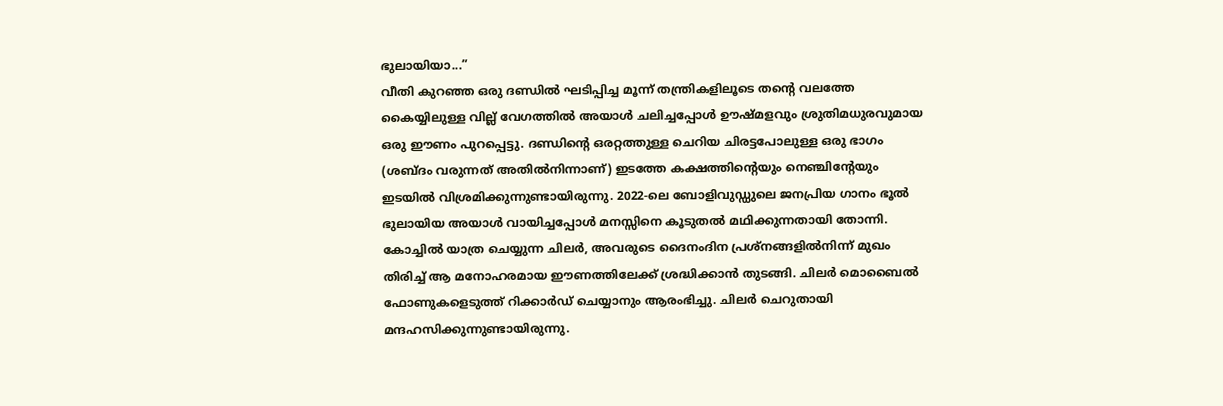ഭുലായിയാ...”
വീതി കുറഞ്ഞ ഒരു ദണ്ഡിൽ ഘടിപ്പിച്ച മൂന്ന് തന്ത്രികളിലൂടെ തന്റെ വലത്തേ കൈയ്യിലുള്ള വില്ല് വേഗത്തിൽ അയാൾ ചലിച്ചപ്പോൾ ഊഷ്മളവും ശ്രുതിമധുരവുമായ ഒരു ഈണം പുറപ്പെട്ടു. ദണ്ഡിന്റെ ഒരറ്റത്തുള്ള ചെറിയ ചിരട്ടപോലുള്ള ഒരു ഭാഗം (ശബ്ദം വരുന്നത് അതിൽനിന്നാണ്) ഇടത്തേ കക്ഷത്തിന്റെയും നെഞ്ചിന്റേയും ഇടയിൽ വിശ്രമിക്കുന്നുണ്ടായിരുന്നു. 2022-ലെ ബോളിവുഡ്ഡുലെ ജനപ്രിയ ഗാനം ഭൂൽ ഭുലായിയ അയാൾ വായിച്ചപ്പോൾ മനസ്സിനെ കൂടുതൽ മഥിക്കുന്നതായി തോന്നി.
കോച്ചിൽ യാത്ര ചെയ്യുന്ന ചിലർ, അവരുടെ ദൈനംദിന പ്രശ്നങ്ങളിൽനിന്ന് മുഖം തിരിച്ച് ആ മനോഹരമായ ഈണത്തിലേക്ക് ശ്രദ്ധിക്കാൻ തുടങ്ങി. ചിലർ മൊബൈൽ ഫോണുകളെടുത്ത് റിക്കാർഡ് ചെയ്യാനും ആരംഭിച്ചു. ചിലർ ചെറുതായി മന്ദഹസിക്കുന്നുണ്ടായിരുന്നു.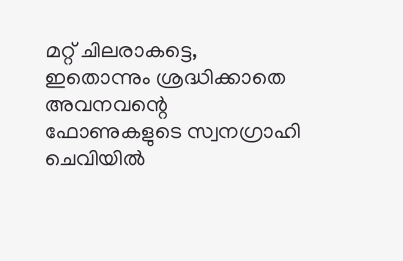മറ്റ് ചിലരാകട്ടെ, ഇതൊന്നും ശ്രദ്ധിക്കാതെ അവനവന്റെ ഫോണുകളുടെ സ്വനഗ്രാഹി ചെവിയിൽ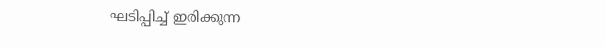ഘടിപ്പിച്ച് ഇരിക്കുന്ന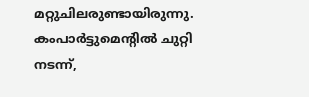മറ്റുചിലരുണ്ടായിരുന്നു. കംപാർട്ടുമെന്റിൽ ചുറ്റി നടന്ന്,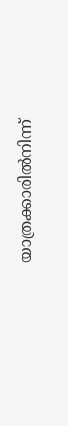യാത്രക്കാരിൽനിന്ന്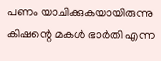പണം യാചിക്കുകയായിരുന്നു കിഷന്റെ മകൾ ഭാർതി എന്ന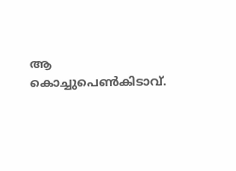ആ കൊച്ചുപെൺകിടാവ്.